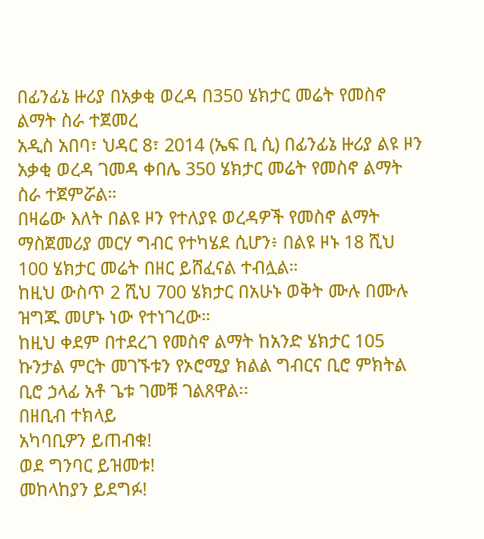በፊንፊኔ ዙሪያ በአቃቂ ወረዳ በ350 ሄክታር መሬት የመስኖ ልማት ስራ ተጀመረ
አዲስ አበባ፣ ህዳር 8፣ 2014 (ኤፍ ቢ ሲ) በፊንፊኔ ዙሪያ ልዩ ዞን አቃቂ ወረዳ ገመዳ ቀበሌ 350 ሄክታር መሬት የመስኖ ልማት ስራ ተጀምሯል።
በዛሬው እለት በልዩ ዞን የተለያዩ ወረዳዎች የመስኖ ልማት ማስጀመሪያ መርሃ ግብር የተካሄደ ሲሆን፥ በልዩ ዞኑ 18 ሺህ 100 ሄክታር መሬት በዘር ይሸፈናል ተብሏል።
ከዚህ ውስጥ 2 ሺህ 700 ሄክታር በአሁኑ ወቅት ሙሉ በሙሉ ዝግጁ መሆኑ ነው የተነገረው።
ከዚህ ቀደም በተደረገ የመስኖ ልማት ከአንድ ሄክታር 105 ኩንታል ምርት መገኙቱን የኦሮሚያ ክልል ግብርና ቢሮ ምክትል ቢሮ ኃላፊ አቶ ጌቱ ገመቹ ገልጸዋል፡፡
በዘቢብ ተክላይ
አካባቢዎን ይጠብቁ!
ወደ ግንባር ይዝመቱ!
መከላከያን ይደግፉ!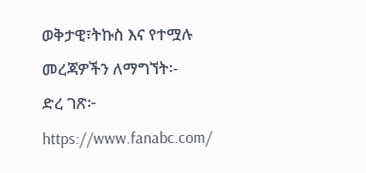ወቅታዊ፣ትኩስ እና የተሟሉ መረጃዎችን ለማግኘት፡-
ድረ ገጽ፦ https://www.fanabc.com/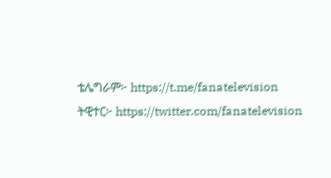ቴሌግራም፦ https://t.me/fanatelevision
ትዊተር፦ https://twitter.com/fanatelevision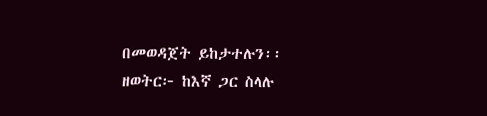በመወዳጀት ይከታተሉን፡፡
ዘወትር፦ ከእኛ ጋር ስላሉ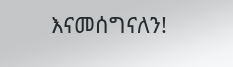እናመሰግናለን!